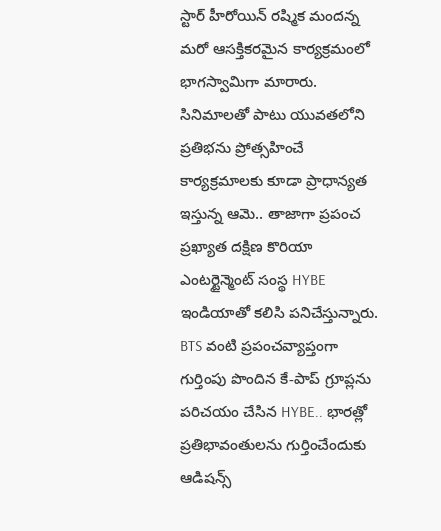స్టార్ హీరోయిన్ రష్మిక మందన్న మరో ఆసక్తికరమైన కార్యక్రమంలో భాగస్వామిగా మారారు. సినిమాలతో పాటు యువతలోని ప్రతిభను ప్రోత్సహించే కార్యక్రమాలకు కూడా ప్రాధాన్యత ఇస్తున్న ఆమె.. తాజాగా ప్రపంచ ప్రఖ్యాత దక్షిణ కొరియా ఎంటర్టైన్మెంట్ సంస్థ HYBE ఇండియాతో కలిసి పనిచేస్తున్నారు. BTS వంటి ప్రపంచవ్యాప్తంగా గుర్తింపు పొందిన కే-పాప్ గ్రూప్లను పరిచయం చేసిన HYBE.. భారత్లో ప్రతిభావంతులను గుర్తించేందుకు ఆడిషన్స్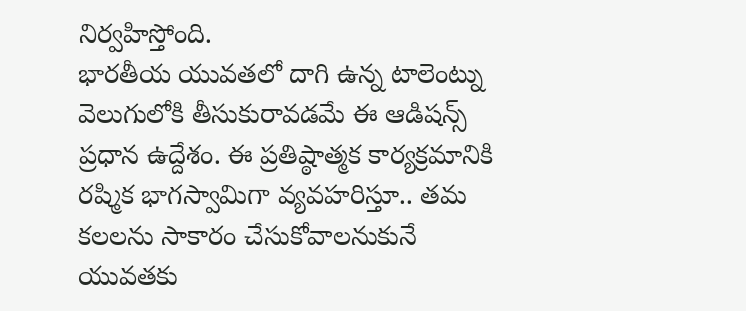నిర్వహిస్తోంది.
భారతీయ యువతలో దాగి ఉన్న టాలెంట్ను వెలుగులోకి తీసుకురావడమే ఈ ఆడిషన్స్ ప్రధాన ఉద్దేశం. ఈ ప్రతిష్ఠాత్మక కార్యక్రమానికి రష్మిక భాగస్వామిగా వ్యవహరిస్తూ.. తమ కలలను సాకారం చేసుకోవాలనుకునే యువతకు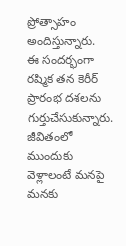ప్రోత్సాహం అందిస్తున్నారు.
ఈ సందర్భంగా రష్మిక తన కెరీర్ ప్రారంభ దశలను గుర్తుచేసుకున్నారు. జీవితంలో ముందుకు వెళ్లాలంటే మనపై మనకు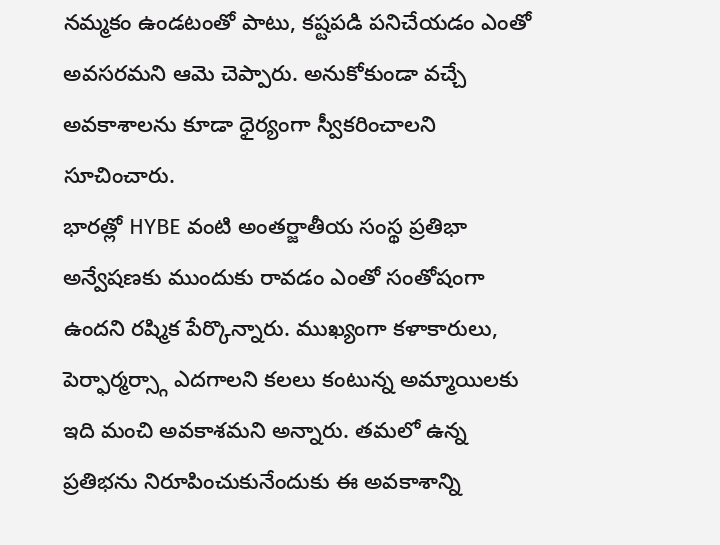నమ్మకం ఉండటంతో పాటు, కష్టపడి పనిచేయడం ఎంతో అవసరమని ఆమె చెప్పారు. అనుకోకుండా వచ్చే అవకాశాలను కూడా ధైర్యంగా స్వీకరించాలని సూచించారు.
భారత్లో HYBE వంటి అంతర్జాతీయ సంస్థ ప్రతిభా అన్వేషణకు ముందుకు రావడం ఎంతో సంతోషంగా ఉందని రష్మిక పేర్కొన్నారు. ముఖ్యంగా కళాకారులు, పెర్ఫార్మర్స్గా ఎదగాలని కలలు కంటున్న అమ్మాయిలకు ఇది మంచి అవకాశమని అన్నారు. తమలో ఉన్న ప్రతిభను నిరూపించుకునేందుకు ఈ అవకాశాన్ని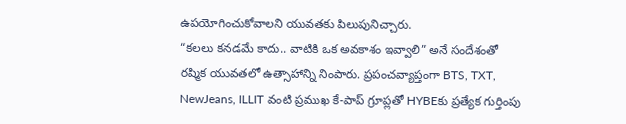ఉపయోగించుకోవాలని యువతకు పిలుపునిచ్చారు.
“కలలు కనడమే కాదు.. వాటికి ఒక అవకాశం ఇవ్వాలి” అనే సందేశంతో రష్మిక యువతలో ఉత్సాహాన్ని నింపారు. ప్రపంచవ్యాప్తంగా BTS, TXT, NewJeans, ILLIT వంటి ప్రముఖ కే-పాప్ గ్రూప్లతో HYBEకు ప్రత్యేక గుర్తింపు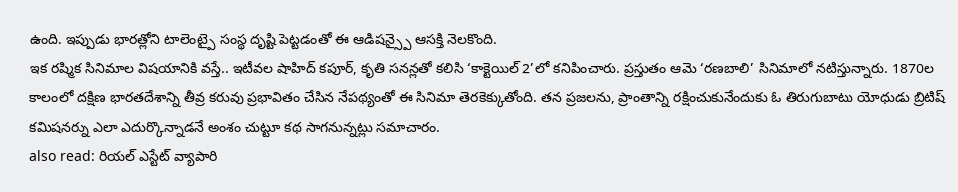ఉంది. ఇప్పుడు భారత్లోని టాలెంట్పై సంస్థ దృష్టి పెట్టడంతో ఈ ఆడిషన్స్పై ఆసక్తి నెలకొంది.
ఇక రష్మిక సినిమాల విషయానికి వస్తే.. ఇటీవల షాహిద్ కపూర్, కృతి సనన్లతో కలిసి ‘కాక్టెయిల్ 2’లో కనిపించారు. ప్రస్తుతం ఆమె ‘రణబాలి’ సినిమాలో నటిస్తున్నారు. 1870ల కాలంలో దక్షిణ భారతదేశాన్ని తీవ్ర కరువు ప్రభావితం చేసిన నేపథ్యంతో ఈ సినిమా తెరకెక్కుతోంది. తన ప్రజలను, ప్రాంతాన్ని రక్షించుకునేందుకు ఓ తిరుగుబాటు యోధుడు బ్రిటిష్ కమిషనర్ను ఎలా ఎదుర్కొన్నాడనే అంశం చుట్టూ కథ సాగనున్నట్లు సమాచారం.
also read: రియల్ ఎస్టేట్ వ్యాపారి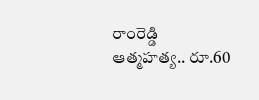రాంరెడ్డి ఆత్మహత్య.. రూ.60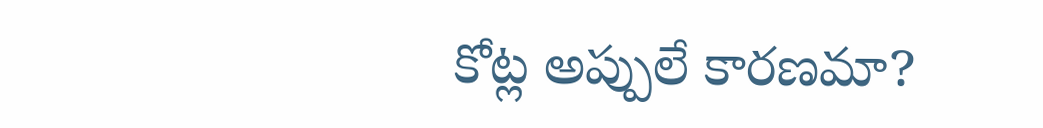కోట్ల అప్పులే కారణమా?